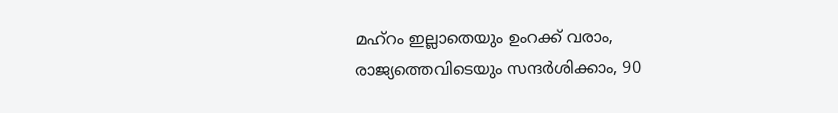മഹ്റം ഇല്ലാതെയും ഉംറക്ക് വരാം, രാജ്യത്തെവിടെയും സന്ദർശിക്കാം, 90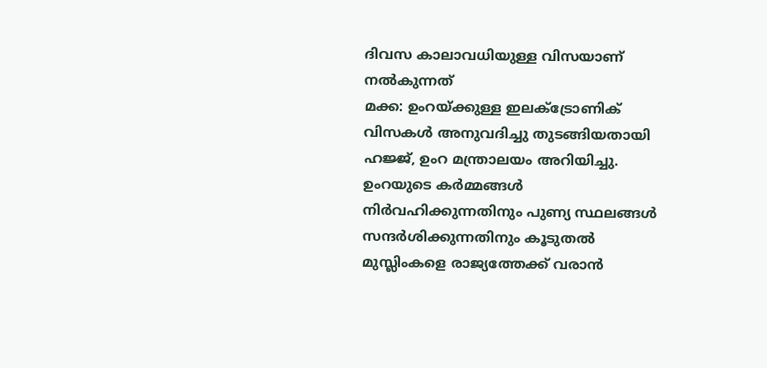ദിവസ കാലാവധിയുള്ള വിസയാണ് നൽകുന്നത്
മക്ക: ഉംറയ്ക്കുള്ള ഇലക്ട്രോണിക് വിസകൾ അനുവദിച്ചു തുടങ്ങിയതായി ഹജ്ജ്, ഉംറ മന്ത്രാലയം അറിയിച്ചു. ഉംറയുടെ കർമ്മങ്ങൾ നിർവഹിക്കുന്നതിനും പുണ്യ സ്ഥലങ്ങൾ സന്ദർശിക്കുന്നതിനും കൂടുതൽ മുസ്ലിംകളെ രാജ്യത്തേക്ക് വരാൻ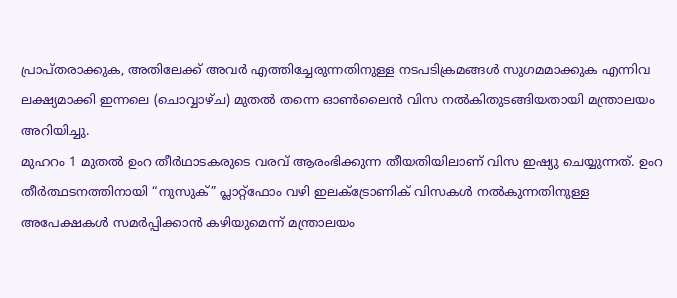പ്രാപ്തരാക്കുക, അതിലേക്ക് അവർ എത്തിച്ചേരുന്നതിനുള്ള നടപടിക്രമങ്ങൾ സുഗമമാക്കുക എന്നിവ ലക്ഷ്യമാക്കി ഇന്നലെ (ചൊവ്വാഴ്ച) മുതൽ തന്നെ ഓൺലൈൻ വിസ നൽകിതുടങ്ങിയതായി മന്ത്രാലയം അറിയിച്ചു.
മുഹറം 1 മുതൽ ഉംറ തീർഥാടകരുടെ വരവ് ആരംഭിക്കുന്ന തീയതിയിലാണ് വിസ ഇഷ്യു ചെയ്യുന്നത്. ഉംറ തീർത്ഥടനത്തിനായി “നുസുക്” പ്ലാറ്റ്ഫോം വഴി ഇലക്ട്രോണിക് വിസകൾ നൽകുന്നതിനുള്ള അപേക്ഷകൾ സമർപ്പിക്കാൻ കഴിയുമെന്ന് മന്ത്രാലയം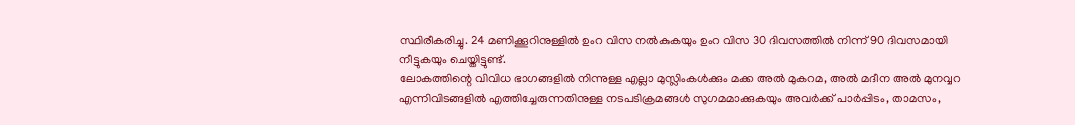സ്ഥിരീകരിച്ചു. 24 മണിക്കൂറിനുള്ളിൽ ഉംറ വിസ നൽകുകയും ഉംറ വിസ 30 ദിവസത്തിൽ നിന്ന് 90 ദിവസമായി നീട്ടുകയും ചെയ്തിട്ടുണ്ട്.
ലോകത്തിന്റെ വിവിധ ഭാഗങ്ങളിൽ നിന്നുള്ള എല്ലാ മുസ്ലിംകൾക്കും മക്ക അൽ മുകറമ, അൽ മദീന അൽ മുനവ്വറ എന്നിവിടങ്ങളിൽ എത്തിച്ചേരുന്നതിനുള്ള നടപടിക്രമങ്ങൾ സുഗമമാക്കുകയും അവർക്ക് പാർപ്പിടം, താമസം,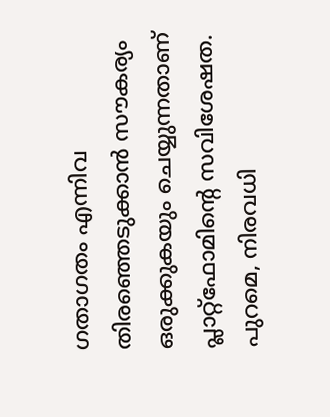ഗതാഗതം എന്നിവ തിരഞ്ഞെടുക്കാൻ സൗകര്യം ഒരുക്കുകയും ചെയ്യുന്നതാണ് പ്ലാറ്റ്ഫോമിന്റെ സവിശേഷത. പുറമെ, നിരവധി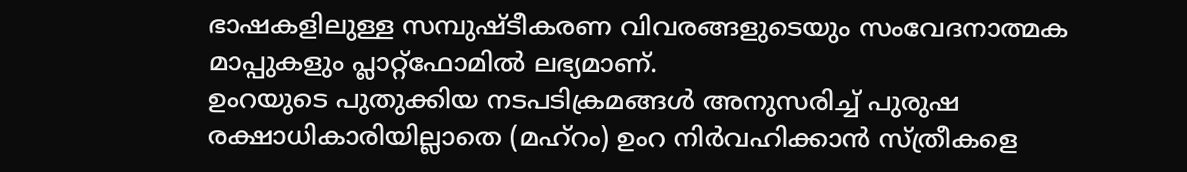ഭാഷകളിലുള്ള സമ്പുഷ്ടീകരണ വിവരങ്ങളുടെയും സംവേദനാത്മക മാപ്പുകളും പ്ലാറ്റ്ഫോമിൽ ലഭ്യമാണ്.
ഉംറയുടെ പുതുക്കിയ നടപടിക്രമങ്ങൾ അനുസരിച്ച് പുരുഷ രക്ഷാധികാരിയില്ലാതെ (മഹ്റം) ഉംറ നിർവഹിക്കാൻ സ്ത്രീകളെ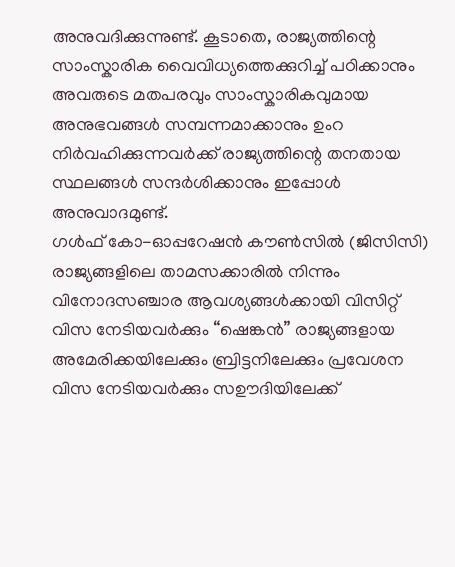അനുവദിക്കുന്നുണ്ട്. കൂടാതെ, രാജ്യത്തിന്റെ സാംസ്കാരിക വൈവിധ്യത്തെക്കുറിച്ച് പഠിക്കാനും അവരുടെ മതപരവും സാംസ്കാരികവുമായ അനുഭവങ്ങൾ സമ്പന്നമാക്കാനും ഉംറ നിർവഹിക്കുന്നവർക്ക് രാജ്യത്തിന്റെ തനതായ സ്ഥലങ്ങൾ സന്ദർശിക്കാനും ഇപ്പോൾ അനുവാദമുണ്ട്.
ഗൾഫ് കോ-ഓപ്പറേഷൻ കൗൺസിൽ (ജിസിസി) രാജ്യങ്ങളിലെ താമസക്കാരിൽ നിന്നും വിനോദസഞ്ചാര ആവശ്യങ്ങൾക്കായി വിസിറ്റ് വിസ നേടിയവർക്കും “ഷെങ്കൻ” രാജ്യങ്ങളായ അമേരിക്കയിലേക്കും ബ്രിട്ടനിലേക്കും പ്രവേശന വിസ നേടിയവർക്കും സഊദിയിലേക്ക്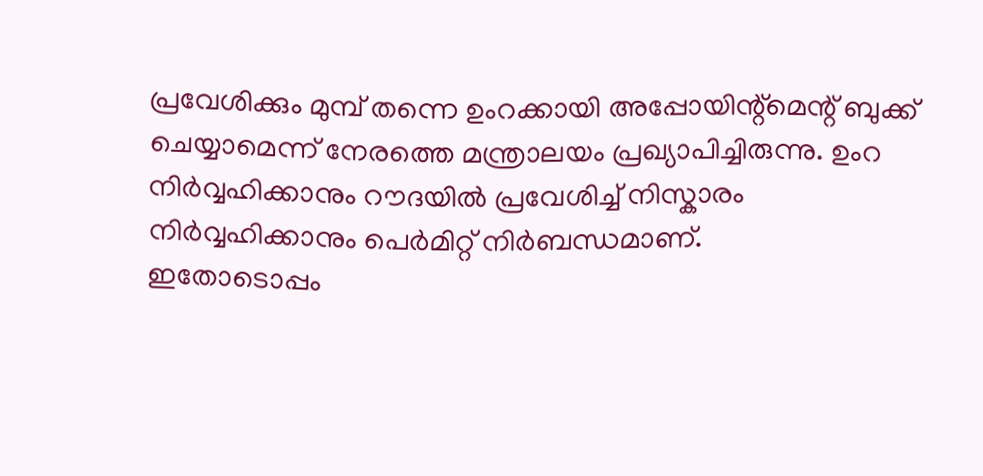പ്രവേശിക്കും മുമ്പ് തന്നെ ഉംറക്കായി അപ്പോയിന്റ്മെന്റ് ബുക്ക് ചെയ്യാമെന്ന് നേരത്തെ മന്ത്രാലയം പ്രഖ്യാപിച്ചിരുന്നു. ഉംറ നിർവ്വഹിക്കാനും റൗദയിൽ പ്രവേശിച്ച് നിസ്കാരം നിർവ്വഹിക്കാനും പെർമിറ്റ് നിർബന്ധമാണ്.
ഇതോടൊപ്പം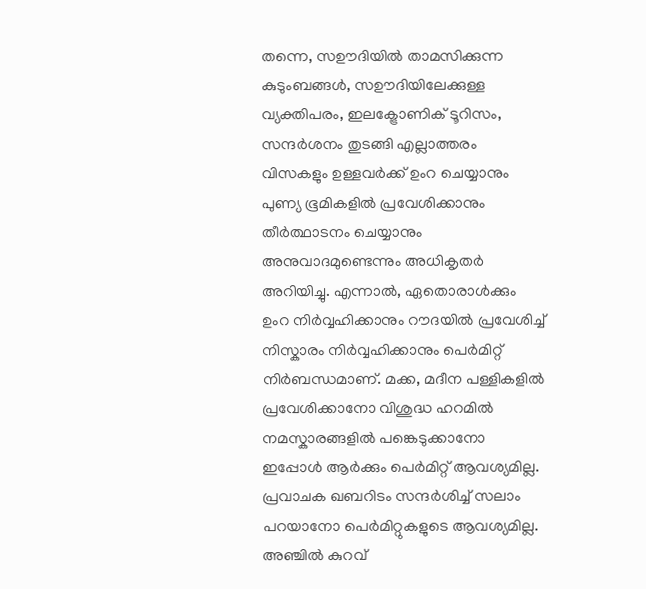തന്നെ, സഊദിയിൽ താമസിക്കുന്ന കുടുംബങ്ങൾ, സഊദിയിലേക്കുള്ള വ്യക്തിപരം, ഇലക്ട്രോണിക് ടൂറിസം, സന്ദർശനം തുടങ്ങി എല്ലാത്തരം വിസകളും ഉള്ളവർക്ക് ഉംറ ചെയ്യാനും പുണ്യ ഭൂമികളിൽ പ്രവേശിക്കാനും തീർത്ഥാടനം ചെയ്യാനും അനുവാദമുണ്ടെന്നും അധികൃതർ അറിയിച്ചു. എന്നാൽ, ഏതൊരാൾക്കും ഉംറ നിർവ്വഹിക്കാനും റൗദയിൽ പ്രവേശിച്ച് നിസ്കാരം നിർവ്വഹിക്കാനും പെർമിറ്റ് നിർബന്ധമാണ്. മക്ക, മദീന പള്ളികളിൽ പ്രവേശിക്കാനോ വിശുദ്ധ ഹറമിൽ നമസ്കാരങ്ങളിൽ പങ്കെടുക്കാനോ ഇപ്പോൾ ആർക്കും പെർമിറ്റ് ആവശ്യമില്ല. പ്രവാചക ഖബറിടം സന്ദർശിച്ച് സലാം പറയാനോ പെർമിറ്റുകളുടെ ആവശ്യമില്ല.
അഞ്ചിൽ കുറവ്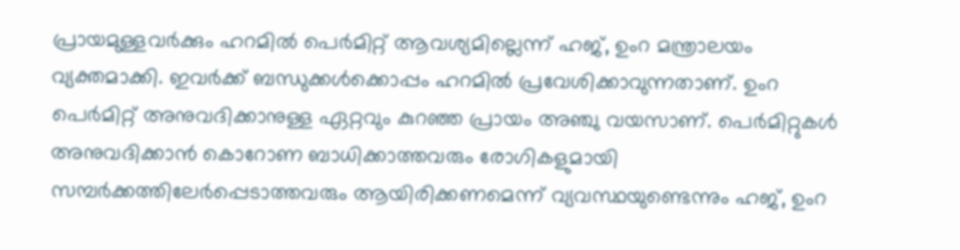പ്രായമുള്ളവർക്കും ഹറമിൽ പെർമിറ്റ് ആവശ്യമില്ലെന്ന് ഹജ്, ഉംറ മന്ത്രാലയം വ്യക്തമാക്കി. ഇവർക്ക് ബന്ധുക്കൾക്കൊപ്പം ഹറമിൽ പ്രവേശിക്കാവുന്നതാണ്. ഉംറ പെർമിറ്റ് അനുവദിക്കാനുള്ള ഏറ്റവും കുറഞ്ഞ പ്രായം അഞ്ചു വയസാണ്. പെർമിറ്റുകൾ അനുവദിക്കാൻ കൊറോണ ബാധിക്കാത്തവരും രോഗികളുമായി സമ്പർക്കത്തിലേർപ്പെടാത്തവരും ആയിരിക്കണമെന്ന് വ്യവസ്ഥയുണ്ടെന്നും ഹജ്, ഉംറ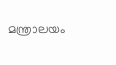മന്ത്രാലയം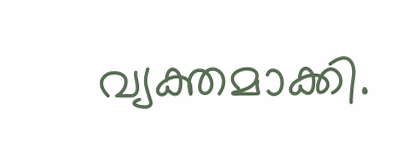വ്യക്തമാക്കി.